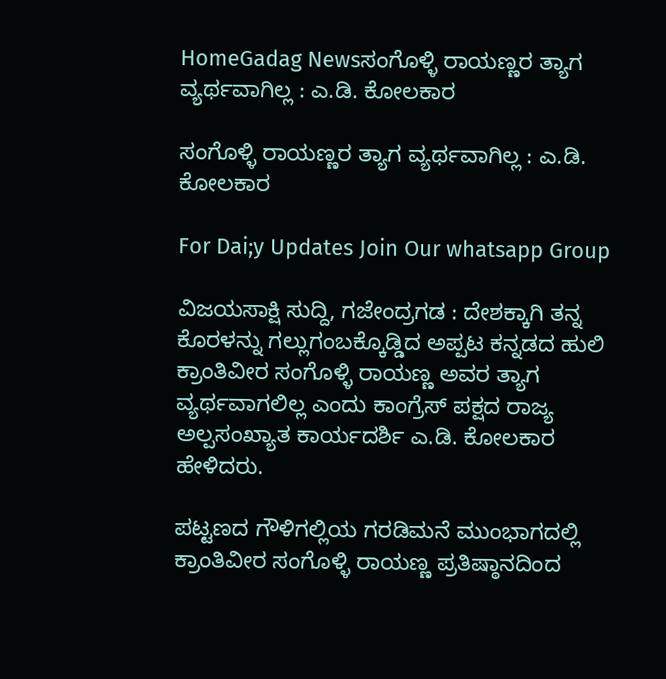HomeGadag Newsಸಂಗೊಳ್ಳಿ ರಾಯಣ್ಣರ ತ್ಯಾಗ ವ್ಯರ್ಥವಾಗಿಲ್ಲ : ಎ.ಡಿ. ಕೋಲಕಾರ

ಸಂಗೊಳ್ಳಿ ರಾಯಣ್ಣರ ತ್ಯಾಗ ವ್ಯರ್ಥವಾಗಿಲ್ಲ : ಎ.ಡಿ. ಕೋಲಕಾರ

For Dai;y Updates Join Our whatsapp Group

ವಿಜಯಸಾಕ್ಷಿ ಸುದ್ದಿ, ಗಜೇಂದ್ರಗಡ : ದೇಶಕ್ಕಾಗಿ ತನ್ನ ಕೊರಳನ್ನು ಗಲ್ಲುಗಂಬಕ್ಕೊಡ್ಡಿದ ಅಪ್ಪಟ ಕನ್ನಡದ ಹುಲಿ ಕ್ರಾಂತಿವೀರ ಸಂಗೊಳ್ಳಿ ರಾಯಣ್ಣ ಅವರ ತ್ಯಾಗ ವ್ಯರ್ಥವಾಗಲಿಲ್ಲ ಎಂದು ಕಾಂಗ್ರೆಸ್ ಪಕ್ಷದ ರಾಜ್ಯ ಅಲ್ಪಸಂಖ್ಯಾತ ಕಾರ್ಯದರ್ಶಿ ಎ.ಡಿ. ಕೋಲಕಾರ ಹೇಳಿದರು.

ಪಟ್ಟಣದ ಗೌಳಿಗಲ್ಲಿಯ ಗರಡಿಮನೆ ಮುಂಭಾಗದಲ್ಲಿ ಕ್ರಾಂತಿವೀರ ಸಂಗೊಳ್ಳಿ ರಾಯಣ್ಣ ಪ್ರತಿಷ್ಠಾನದಿಂದ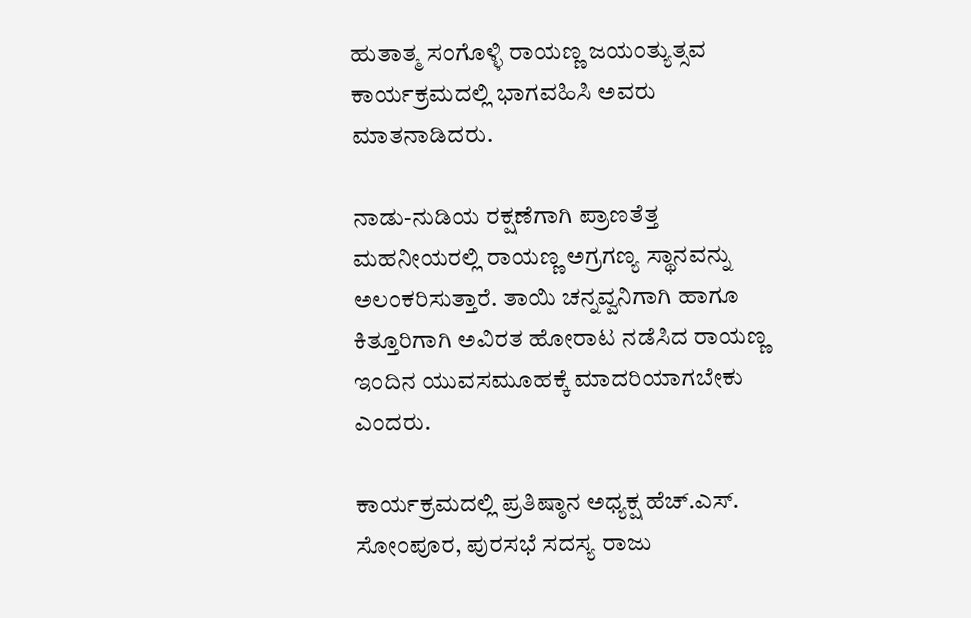ಹುತಾತ್ಮ ಸಂಗೊಳ್ಳಿ ರಾಯಣ್ಣ ಜಯಂತ್ಯುತ್ಸವ ಕಾರ್ಯಕ್ರಮದಲ್ಲಿ ಭಾಗವಹಿಸಿ ಅವರು ಮಾತನಾಡಿದರು.

ನಾಡು-ನುಡಿಯ ರಕ್ಷಣೆಗಾಗಿ ಪ್ರಾಣತೆತ್ತ ಮಹನೀಯರಲ್ಲಿ ರಾಯಣ್ಣ ಅಗ್ರಗಣ್ಯ ಸ್ಥಾನವನ್ನು ಅಲಂಕರಿಸುತ್ತಾರೆ. ತಾಯಿ ಚನ್ನವ್ವನಿಗಾಗಿ ಹಾಗೂ ಕಿತ್ತೂರಿಗಾಗಿ ಅವಿರತ ಹೋರಾಟ ನಡೆಸಿದ ರಾಯಣ್ಣ ಇಂದಿನ ಯುವಸಮೂಹಕ್ಕೆ ಮಾದರಿಯಾಗಬೇಕು ಎಂದರು.

ಕಾರ್ಯಕ್ರಮದಲ್ಲಿ ಪ್ರತಿಷ್ಠಾನ ಅಧ್ಯಕ್ಷ ಹೆಚ್.ಎಸ್. ಸೋಂಪೂರ, ಪುರಸಭೆ ಸದಸ್ಯ ರಾಜು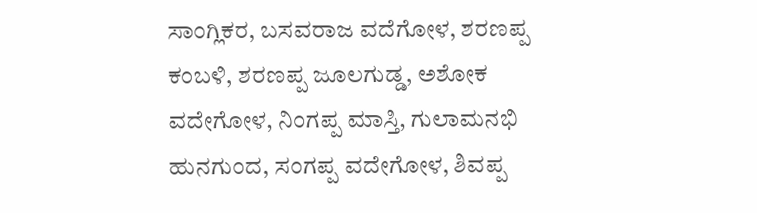ಸಾಂಗ್ಲಿಕರ, ಬಸವರಾಜ ವದೆಗೋಳ, ಶರಣಪ್ಪ ಕಂಬಳಿ, ಶರಣಪ್ಪ ಜೂಲಗುಡ್ಡ, ಅಶೋಕ ವದೇಗೋಳ, ನಿಂಗಪ್ಪ ಮಾಸ್ತಿ, ಗುಲಾಮನಭಿ ಹುನಗುಂದ, ಸಂಗಪ್ಪ ವದೇಗೋಳ, ಶಿವಪ್ಪ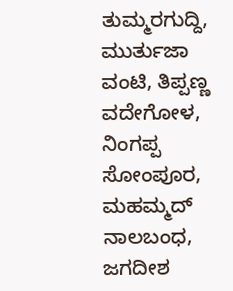ತುಮ್ಮರಗುದ್ದಿ, ಮುರ್ತುಜಾ ವಂಟಿ, ತಿಪ್ಪಣ್ಣ ವದೇಗೋಳ, ನಿಂಗಪ್ಪ ಸೋಂಪೂರ, ಮಹಮ್ಮದ್ ನಾಲಬಂಧ, ಜಗದೀಶ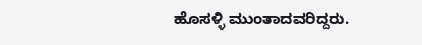ಹೊಸಳ್ಳಿ ಮುಂತಾದವರಿದ್ದರು.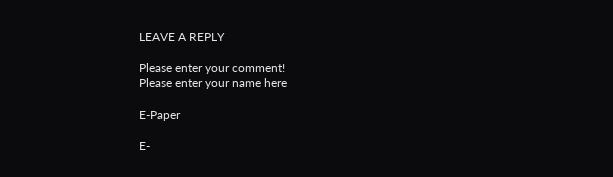LEAVE A REPLY

Please enter your comment!
Please enter your name here

E-Paper

E-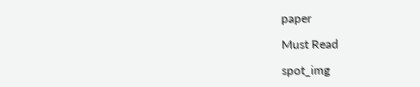paper

Must Read

spot_img